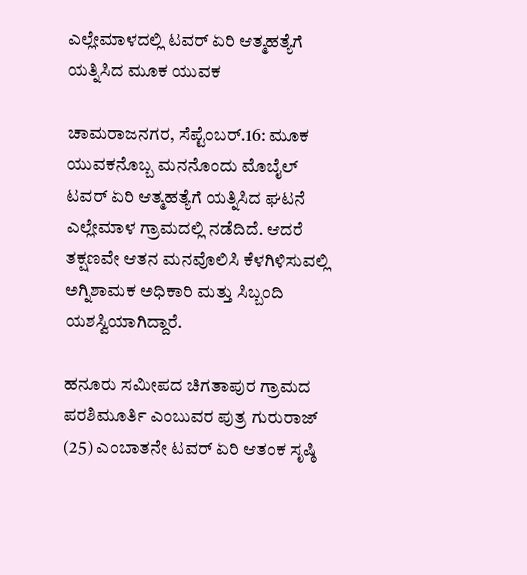ಎಲ್ಲೇಮಾಳದಲ್ಲಿ ಟವರ್‌ ಏರಿ ಆತ್ಮಹತ್ಯೆಗೆ ಯತ್ನಿಸಿದ ಮೂಕ ಯುವಕ

ಚಾಮರಾಜನಗರ, ಸೆಪ್ಟೆಂಬರ್.16: ಮೂಕ ಯುವಕನೊಬ್ಬ ಮನನೊಂದು ಮೊಬೈಲ್ ಟವರ್‌ ಏರಿ ಆತ್ಮಹತ್ಯೆಗೆ ಯತ್ನಿಸಿದ ಘಟನೆ ಎಲ್ಲೇಮಾಳ ಗ್ರಾಮದಲ್ಲಿ ನಡೆದಿದೆ. ಆದರೆ ತಕ್ಷಣವೇ ಆತನ ಮನವೊಲಿಸಿ ಕೆಳಗಿಳಿಸುವಲ್ಲಿ ಅಗ್ನಿಶಾಮಕ ಅಧಿಕಾರಿ ಮತ್ತು ಸಿಬ್ಬಂದಿ ಯಶಸ್ವಿಯಾಗಿದ್ದಾರೆ.

ಹನೂರು ಸಮೀಪದ ಚಿಗತಾಪುರ ಗ್ರಾಮದ ಪರಶಿಮೂರ್ತಿ ಎಂಬುವರ ಪುತ್ರ ಗುರುರಾಜ್ (25) ಎಂಬಾತನೇ ಟವರ್ ಏರಿ ಆತಂಕ ಸೃಷ್ಠಿ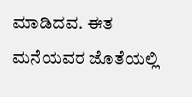ಮಾಡಿದವ. ಈತ ಮನೆಯವರ ಜೊತೆಯಲ್ಲಿ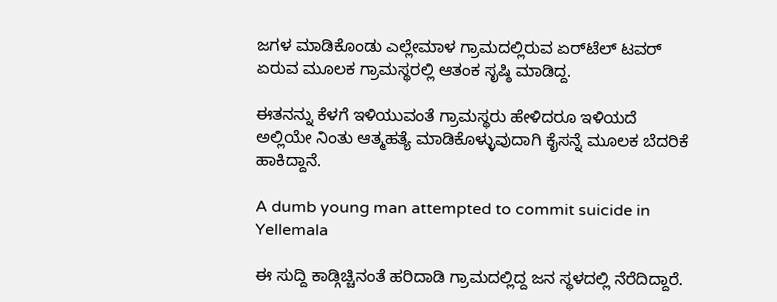ಜಗಳ ಮಾಡಿಕೊಂಡು ಎಲ್ಲೇಮಾಳ ಗ್ರಾಮದಲ್ಲಿರುವ ಏರ್‌ಟೆಲ್ ಟವರ್ ಏರುವ ಮೂಲಕ ಗ್ರಾಮಸ್ಥರಲ್ಲಿ ಆತಂಕ ಸೃಷ್ಠಿ ಮಾಡಿದ್ದ.

ಈತನನ್ನು ಕೆಳಗೆ ಇಳಿಯುವಂತೆ ಗ್ರಾಮಸ್ಥರು ಹೇಳಿದರೂ ಇಳಿಯದೆ ಅಲ್ಲಿಯೇ ನಿಂತು ಆತ್ಮಹತ್ಯೆ ಮಾಡಿಕೊಳ್ಳುವುದಾಗಿ ಕೈಸನ್ನೆ ಮೂಲಕ ಬೆದರಿಕೆ ಹಾಕಿದ್ದಾನೆ.

A dumb young man attempted to commit suicide in Yellemala

ಈ ಸುದ್ದಿ ಕಾಡ್ಗಿಚ್ಚಿನಂತೆ ಹರಿದಾಡಿ ಗ್ರಾಮದಲ್ಲಿದ್ದ ಜನ ಸ್ಥಳದಲ್ಲಿ ನೆರೆದಿದ್ದಾರೆ.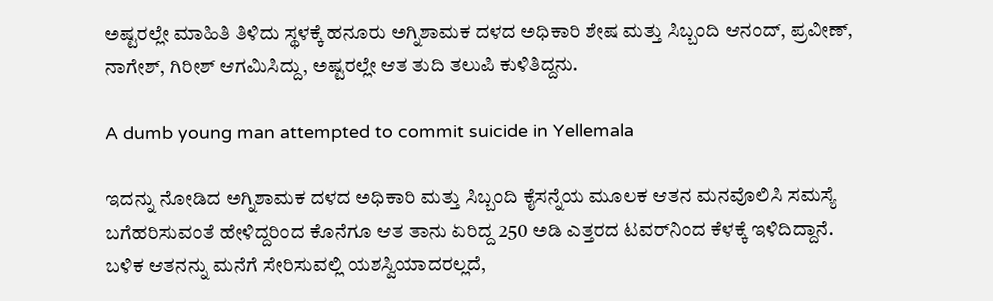ಅಷ್ಟರಲ್ಲೇ ಮಾಹಿತಿ ತಿಳಿದು ಸ್ಥಳಕ್ಕೆ ಹನೂರು ಅಗ್ನಿಶಾಮಕ ದಳದ ಅಧಿಕಾರಿ ಶೇಷ ಮತ್ತು ಸಿಬ್ಬಂದಿ ಆನಂದ್, ಪ್ರವೀಣ್, ನಾಗೇಶ್, ಗಿರೀಶ್ ಆಗಮಿಸಿದ್ದು, ಅಷ್ಟರಲ್ಲೇ ಆತ ತುದಿ ತಲುಪಿ ಕುಳಿತಿದ್ದನು.

A dumb young man attempted to commit suicide in Yellemala

ಇದನ್ನು ನೋಡಿದ ಅಗ್ನಿಶಾಮಕ ದಳದ ಅಧಿಕಾರಿ ಮತ್ತು ಸಿಬ್ಬಂದಿ ಕೈಸನ್ನೆಯ ಮೂಲಕ ಆತನ ಮನವೊಲಿಸಿ ಸಮಸ್ಯೆ ಬಗೆಹರಿಸುವಂತೆ ಹೇಳಿದ್ದರಿಂದ ಕೊನೆಗೂ ಆತ ತಾನು ಏರಿದ್ದ 250 ಅಡಿ ಎತ್ತರದ ಟವರ್‌ನಿಂದ ಕೆಳಕ್ಕೆ ಇಳಿದಿದ್ದಾನೆ. ಬಳಿಕ ಆತನನ್ನು ಮನೆಗೆ ಸೇರಿಸುವಲ್ಲಿ ಯಶಸ್ವಿಯಾದರಲ್ಲದೆ,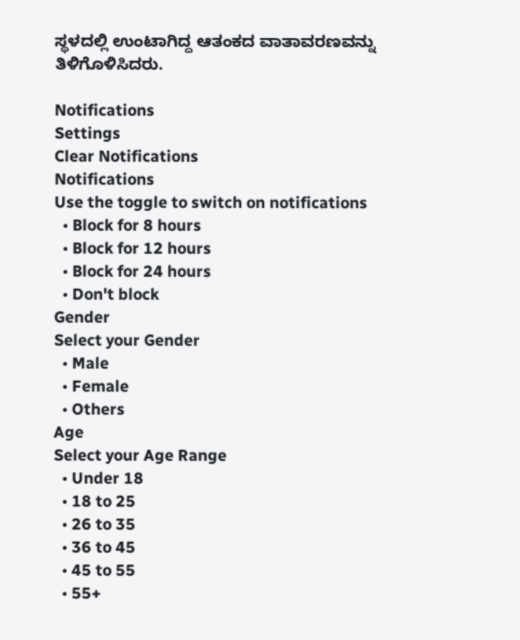ಸ್ಥಳದಲ್ಲಿ ಉಂಟಾಗಿದ್ದ ಆತಂಕದ ವಾತಾವರಣವನ್ನು ತಿಳಿಗೊಳಿಸಿದರು.

Notifications
Settings
Clear Notifications
Notifications
Use the toggle to switch on notifications
  • Block for 8 hours
  • Block for 12 hours
  • Block for 24 hours
  • Don't block
Gender
Select your Gender
  • Male
  • Female
  • Others
Age
Select your Age Range
  • Under 18
  • 18 to 25
  • 26 to 35
  • 36 to 45
  • 45 to 55
  • 55+